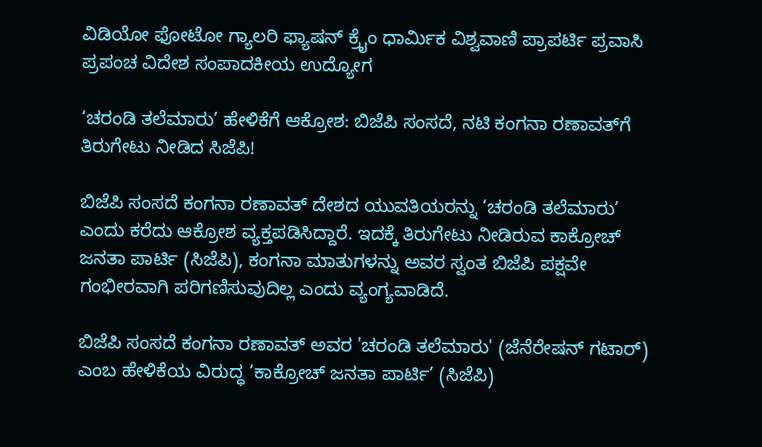ವಿಡಿಯೋ ಫೋಟೋ ಗ್ಯಾಲರಿ ಫ್ಯಾಷನ್ ಕ್ರೈಂ ಧಾರ್ಮಿಕ ವಿಶ್ವವಾಣಿ ಪ್ರಾಪರ್ಟಿ ಪ್ರವಾಸಿ ಪ್ರಪಂಚ ವಿದೇಶ ಸಂಪಾದಕೀಯ ಉದ್ಯೋಗ

‘ಚರಂಡಿ ತಲೆಮಾರು’ ಹೇಳಿಕೆಗೆ ಆಕ್ರೋಶ: ಬಿಜೆಪಿ ಸಂಸದೆ, ನಟಿ ಕಂಗನಾ ರಣಾವತ್‌ಗೆ ತಿರುಗೇಟು ನೀಡಿದ ಸಿಜೆಪಿ!

ಬಿಜೆಪಿ ಸಂಸದೆ ಕಂಗನಾ ರಣಾವತ್ ದೇಶದ ಯುವತಿಯರನ್ನು ‘ಚರಂಡಿ ತಲೆಮಾರು’ ಎಂದು ಕರೆದು ಆಕ್ರೋಶ ವ್ಯಕ್ತಪಡಿಸಿದ್ದಾರೆ. ಇದಕ್ಕೆ ತಿರುಗೇಟು ನೀಡಿರುವ ಕಾಕ್ರೋಚ್ ಜನತಾ ಪಾರ್ಟಿ (ಸಿಜೆಪಿ), ಕಂಗನಾ ಮಾತುಗಳನ್ನು ಅವರ ಸ್ವಂತ ಬಿಜೆಪಿ ಪಕ್ಷವೇ ಗಂಭೀರವಾಗಿ ಪರಿಗಣಿಸುವುದಿಲ್ಲ ಎಂದು ವ್ಯಂಗ್ಯವಾಡಿದೆ.

ಬಿಜೆಪಿ ಸಂಸದೆ ಕಂಗನಾ ರಣಾವತ್ ಅವರ 'ಚರಂಡಿ ತಲೆಮಾರು' (ಜೆನೆರೇಷನ್ ಗಟಾರ್) ಎಂಬ ಹೇಳಿಕೆಯ ವಿರುದ್ಧ ‘ಕಾಕ್ರೋಚ್ ಜನತಾ ಪಾರ್ಟಿ’ (ಸಿಜೆಪಿ)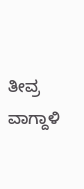ತೀವ್ರ ವಾಗ್ದಾಳಿ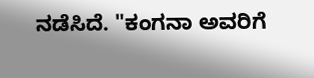ನಡೆಸಿದೆ. "ಕಂಗನಾ ಅವರಿಗೆ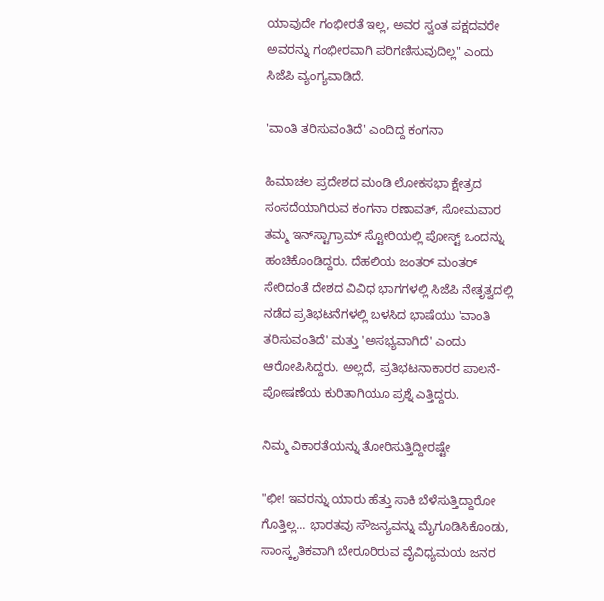ಯಾವುದೇ ಗಂಭೀರತೆ ಇಲ್ಲ, ಅವರ ಸ್ವಂತ ಪಕ್ಷದವರೇ ಅವರನ್ನು ಗಂಭೀರವಾಗಿ ಪರಿಗಣಿಸುವುದಿಲ್ಲ" ಎಂದು ಸಿಜೆಪಿ ವ್ಯಂಗ್ಯವಾಡಿದೆ.

'ವಾಂತಿ ತರಿಸುವಂತಿದೆ' ಎಂದಿದ್ದ ಕಂಗನಾ

ಹಿಮಾಚಲ ಪ್ರದೇಶದ ಮಂಡಿ ಲೋಕಸಭಾ ಕ್ಷೇತ್ರದ ಸಂಸದೆಯಾಗಿರುವ ಕಂಗನಾ ರಣಾವತ್, ಸೋಮವಾರ ತಮ್ಮ ಇನ್‌ಸ್ಟಾಗ್ರಾಮ್ ಸ್ಟೋರಿಯಲ್ಲಿ ಪೋಸ್ಟ್ ಒಂದನ್ನು ಹಂಚಿಕೊಂಡಿದ್ದರು. ದೆಹಲಿಯ ಜಂತರ್ ಮಂತರ್ ಸೇರಿದಂತೆ ದೇಶದ ವಿವಿಧ ಭಾಗಗಳಲ್ಲಿ ಸಿಜೆಪಿ ನೇತೃತ್ವದಲ್ಲಿ ನಡೆದ ಪ್ರತಿಭಟನೆಗಳಲ್ಲಿ ಬಳಸಿದ ಭಾಷೆಯು 'ವಾಂತಿ ತರಿಸುವಂತಿದೆ' ಮತ್ತು 'ಅಸಭ್ಯವಾಗಿದೆ' ಎಂದು ಆರೋಪಿಸಿದ್ದರು. ಅಲ್ಲದೆ, ಪ್ರತಿಭಟನಾಕಾರರ ಪಾಲನೆ-ಪೋಷಣೆಯ ಕುರಿತಾಗಿಯೂ ಪ್ರಶ್ನೆ ಎತ್ತಿದ್ದರು.

ನಿಮ್ಮ ವಿಕಾರತೆಯನ್ನು ತೋರಿಸುತ್ತಿದ್ದೀರಷ್ಟೇ

"ಛೀ! ಇವರನ್ನು ಯಾರು ಹೆತ್ತು ಸಾಕಿ ಬೆಳೆಸುತ್ತಿದ್ದಾರೋ ಗೊತ್ತಿಲ್ಲ... ಭಾರತವು ಸೌಜನ್ಯವನ್ನು ಮೈಗೂಡಿಸಿಕೊಂಡು, ಸಾಂಸ್ಕೃತಿಕವಾಗಿ ಬೇರೂರಿರುವ ವೈವಿಧ್ಯಮಯ ಜನರ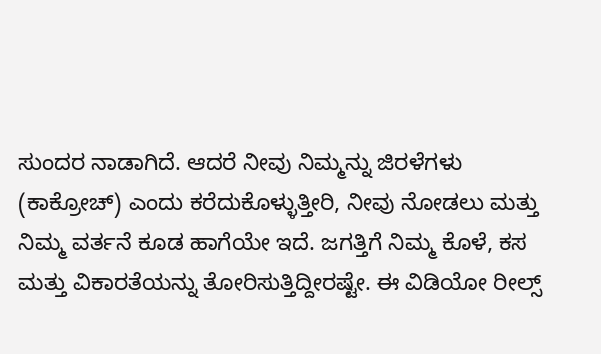ಸುಂದರ ನಾಡಾಗಿದೆ. ಆದರೆ ನೀವು ನಿಮ್ಮನ್ನು ಜಿರಳೆಗಳು (ಕಾಕ್ರೋಚ್) ಎಂದು ಕರೆದುಕೊಳ್ಳುತ್ತೀರಿ, ನೀವು ನೋಡಲು ಮತ್ತು ನಿಮ್ಮ ವರ್ತನೆ ಕೂಡ ಹಾಗೆಯೇ ಇದೆ. ಜಗತ್ತಿಗೆ ನಿಮ್ಮ ಕೊಳೆ, ಕಸ ಮತ್ತು ವಿಕಾರತೆಯನ್ನು ತೋರಿಸುತ್ತಿದ್ದೀರಷ್ಟೇ. ಈ ವಿಡಿಯೋ ರೀಲ್ಸ್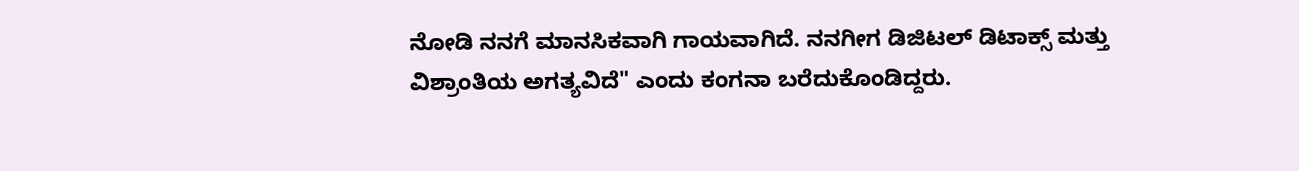ನೋಡಿ ನನಗೆ ಮಾನಸಿಕವಾಗಿ ಗಾಯವಾಗಿದೆ. ನನಗೀಗ ಡಿಜಿಟಲ್ ಡಿಟಾಕ್ಸ್ ಮತ್ತು ವಿಶ್ರಾಂತಿಯ ಅಗತ್ಯವಿದೆ" ಎಂದು ಕಂಗನಾ ಬರೆದುಕೊಂಡಿದ್ದರು.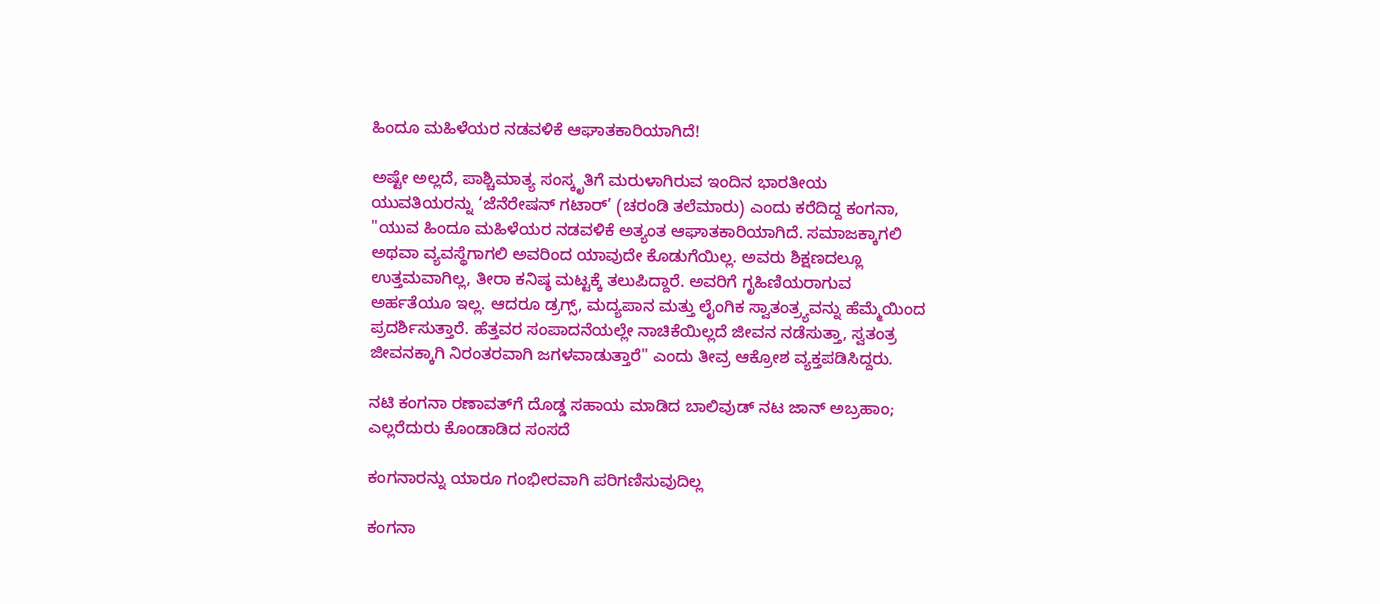ಹಿಂದೂ ಮಹಿಳೆಯರ ನಡವಳಿಕೆ ಆಘಾತಕಾರಿಯಾಗಿದೆ!

ಅಷ್ಟೇ ಅಲ್ಲದೆ, ಪಾಶ್ಚಿಮಾತ್ಯ ಸಂಸ್ಕೃತಿಗೆ ಮರುಳಾಗಿರುವ ಇಂದಿನ ಭಾರತೀಯ ಯುವತಿಯರನ್ನು ‘ಜೆನೆರೇಷನ್ ಗಟಾರ್’ (ಚರಂಡಿ ತಲೆಮಾರು) ಎಂದು ಕರೆದಿದ್ದ ಕಂಗನಾ, "ಯುವ ಹಿಂದೂ ಮಹಿಳೆಯರ ನಡವಳಿಕೆ ಅತ್ಯಂತ ಆಘಾತಕಾರಿಯಾಗಿದೆ. ಸಮಾಜಕ್ಕಾಗಲಿ ಅಥವಾ ವ್ಯವಸ್ಥೆಗಾಗಲಿ ಅವರಿಂದ ಯಾವುದೇ ಕೊಡುಗೆಯಿಲ್ಲ. ಅವರು ಶಿಕ್ಷಣದಲ್ಲೂ ಉತ್ತಮವಾಗಿಲ್ಲ, ತೀರಾ ಕನಿಷ್ಠ ಮಟ್ಟಕ್ಕೆ ತಲುಪಿದ್ದಾರೆ. ಅವರಿಗೆ ಗೃಹಿಣಿಯರಾಗುವ ಅರ್ಹತೆಯೂ ಇಲ್ಲ. ಆದರೂ ಡ್ರಗ್ಸ್, ಮದ್ಯಪಾನ ಮತ್ತು ಲೈಂಗಿಕ ಸ್ವಾತಂತ್ರ್ಯವನ್ನು ಹೆಮ್ಮೆಯಿಂದ ಪ್ರದರ್ಶಿಸುತ್ತಾರೆ. ಹೆತ್ತವರ ಸಂಪಾದನೆಯಲ್ಲೇ ನಾಚಿಕೆಯಿಲ್ಲದೆ ಜೀವನ ನಡೆಸುತ್ತಾ, ಸ್ವತಂತ್ರ ಜೀವನಕ್ಕಾಗಿ ನಿರಂತರವಾಗಿ ಜಗಳವಾಡುತ್ತಾರೆ" ಎಂದು ತೀವ್ರ ಆಕ್ರೋಶ ವ್ಯಕ್ತಪಡಿಸಿದ್ದರು.

ನಟಿ ಕಂಗನಾ ರಣಾವತ್‌ಗೆ ದೊಡ್ಡ ಸಹಾಯ ಮಾಡಿದ ಬಾಲಿವುಡ್‌ ನಟ ಜಾನ್ ಅಬ್ರಹಾಂ; ಎಲ್ಲರೆದುರು ಕೊಂಡಾಡಿದ ಸಂಸದೆ

ಕಂಗನಾರನ್ನು ಯಾರೂ ಗಂಭೀರವಾಗಿ ಪರಿಗಣಿಸುವುದಿಲ್ಲ

ಕಂಗನಾ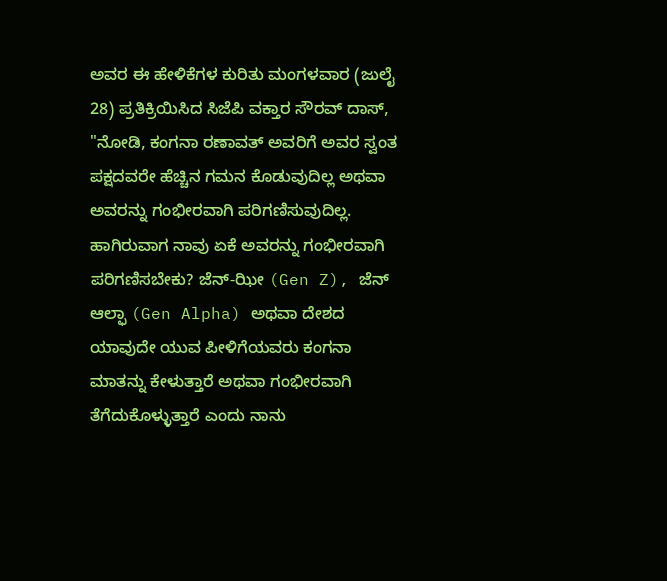ಅವರ ಈ ಹೇಳಿಕೆಗಳ ಕುರಿತು ಮಂಗಳವಾರ (ಜುಲೈ 28) ಪ್ರತಿಕ್ರಿಯಿಸಿದ ಸಿಜೆಪಿ ವಕ್ತಾರ ಸೌರವ್ ದಾಸ್, "ನೋಡಿ, ಕಂಗನಾ ರಣಾವತ್ ಅವರಿಗೆ ಅವರ ಸ್ವಂತ ಪಕ್ಷದವರೇ ಹೆಚ್ಚಿನ ಗಮನ ಕೊಡುವುದಿಲ್ಲ ಅಥವಾ ಅವರನ್ನು ಗಂಭೀರವಾಗಿ ಪರಿಗಣಿಸುವುದಿಲ್ಲ. ಹಾಗಿರುವಾಗ ನಾವು ಏಕೆ ಅವರನ್ನು ಗಂಭೀರವಾಗಿ ಪರಿಗಣಿಸಬೇಕು? ಜೆನ್-ಝೀ (Gen Z), ಜೆನ್ ಆಲ್ಫಾ (Gen Alpha) ಅಥವಾ ದೇಶದ ಯಾವುದೇ ಯುವ ಪೀಳಿಗೆಯವರು ಕಂಗನಾ ಮಾತನ್ನು ಕೇಳುತ್ತಾರೆ ಅಥವಾ ಗಂಭೀರವಾಗಿ ತೆಗೆದುಕೊಳ್ಳುತ್ತಾರೆ ಎಂದು ನಾನು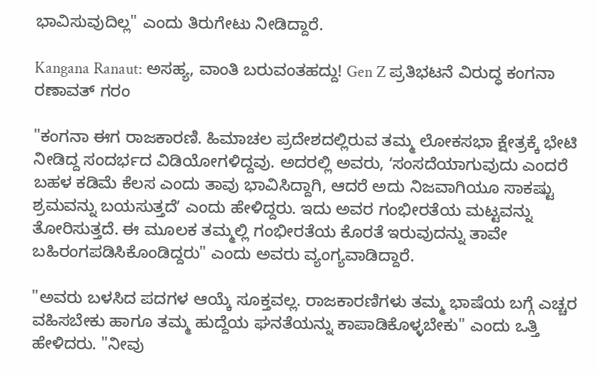ಭಾವಿಸುವುದಿಲ್ಲ" ಎಂದು ತಿರುಗೇಟು ನೀಡಿದ್ದಾರೆ.

Kangana Ranaut: ಅಸಹ್ಯ, ವಾಂತಿ ಬರುವಂತಹದ್ದು! Gen Z ಪ್ರತಿಭಟನೆ ವಿರುದ್ಧ ಕಂಗನಾ ರಣಾವತ್ ಗರಂ

"ಕಂಗನಾ ಈಗ ರಾಜಕಾರಣಿ. ಹಿಮಾಚಲ ಪ್ರದೇಶದಲ್ಲಿರುವ ತಮ್ಮ ಲೋಕಸಭಾ ಕ್ಷೇತ್ರಕ್ಕೆ ಭೇಟಿ ನೀಡಿದ್ದ ಸಂದರ್ಭದ ವಿಡಿಯೋಗಳಿದ್ದವು. ಅದರಲ್ಲಿ ಅವರು, ʻಸಂಸದೆಯಾಗುವುದು ಎಂದರೆ ಬಹಳ ಕಡಿಮೆ ಕೆಲಸ ಎಂದು ತಾವು ಭಾವಿಸಿದ್ದಾಗಿ, ಆದರೆ ಅದು ನಿಜವಾಗಿಯೂ ಸಾಕಷ್ಟು ಶ್ರಮವನ್ನು ಬಯಸುತ್ತದೆʼ ಎಂದು ಹೇಳಿದ್ದರು. ಇದು ಅವರ ಗಂಭೀರತೆಯ ಮಟ್ಟವನ್ನು ತೋರಿಸುತ್ತದೆ. ಈ ಮೂಲಕ ತಮ್ಮಲ್ಲಿ ಗಂಭೀರತೆಯ ಕೊರತೆ ಇರುವುದನ್ನು ತಾವೇ ಬಹಿರಂಗಪಡಿಸಿಕೊಂಡಿದ್ದರು" ಎಂದು ಅವರು ವ್ಯಂಗ್ಯವಾಡಿದ್ದಾರೆ.

"ಅವರು ಬಳಸಿದ ಪದಗಳ ಆಯ್ಕೆ ಸೂಕ್ತವಲ್ಲ. ರಾಜಕಾರಣಿಗಳು ತಮ್ಮ ಭಾಷೆಯ ಬಗ್ಗೆ ಎಚ್ಚರ ವಹಿಸಬೇಕು ಹಾಗೂ ತಮ್ಮ ಹುದ್ದೆಯ ಘನತೆಯನ್ನು ಕಾಪಾಡಿಕೊಳ್ಳಬೇಕು" ಎಂದು ಒತ್ತಿ ಹೇಳಿದರು. "ನೀವು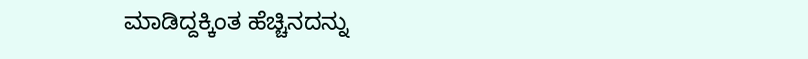ಮಾಡಿದ್ದಕ್ಕಿಂತ ಹೆಚ್ಚಿನದನ್ನು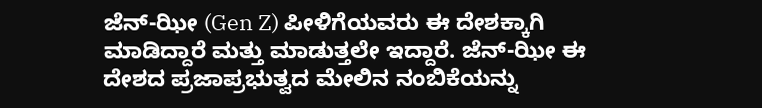ಜೆನ್-ಝೀ (Gen Z) ಪೀಳಿಗೆಯವರು ಈ ದೇಶಕ್ಕಾಗಿ ಮಾಡಿದ್ದಾರೆ ಮತ್ತು ಮಾಡುತ್ತಲೇ ಇದ್ದಾರೆ. ಜೆನ್-ಝೀ ಈ ದೇಶದ ಪ್ರಜಾಪ್ರಭುತ್ವದ ಮೇಲಿನ ನಂಬಿಕೆಯನ್ನು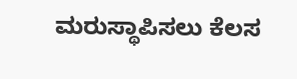ಮರುಸ್ಥಾಪಿಸಲು ಕೆಲಸ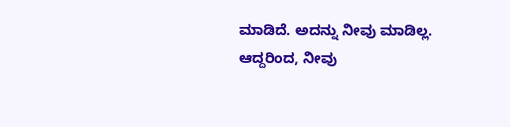ಮಾಡಿದೆ. ಅದನ್ನು ನೀವು ಮಾಡಿಲ್ಲ. ಆದ್ದರಿಂದ, ನೀವು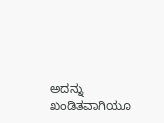ಅದನ್ನು ಖಂಡಿತವಾಗಿಯೂ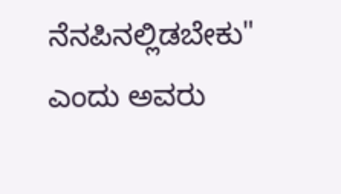ನೆನಪಿನಲ್ಲಿಡಬೇಕು" ಎಂದು ಅವರು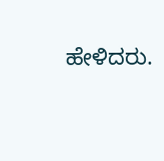ಹೇಳಿದರು.